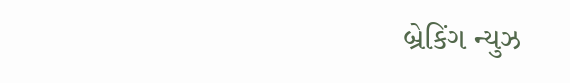બ્રેકિંગ ન્યુઝ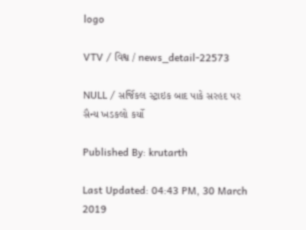logo

VTV / વિશ્વ / news_detail-22573

NULL / સર્જિકલ સ્ટ્રાઇક બાદ પાકે સરહદ પર સૈન્ય ખડકલો કર્યો

Published By: krutarth

Last Updated: 04:43 PM, 30 March 2019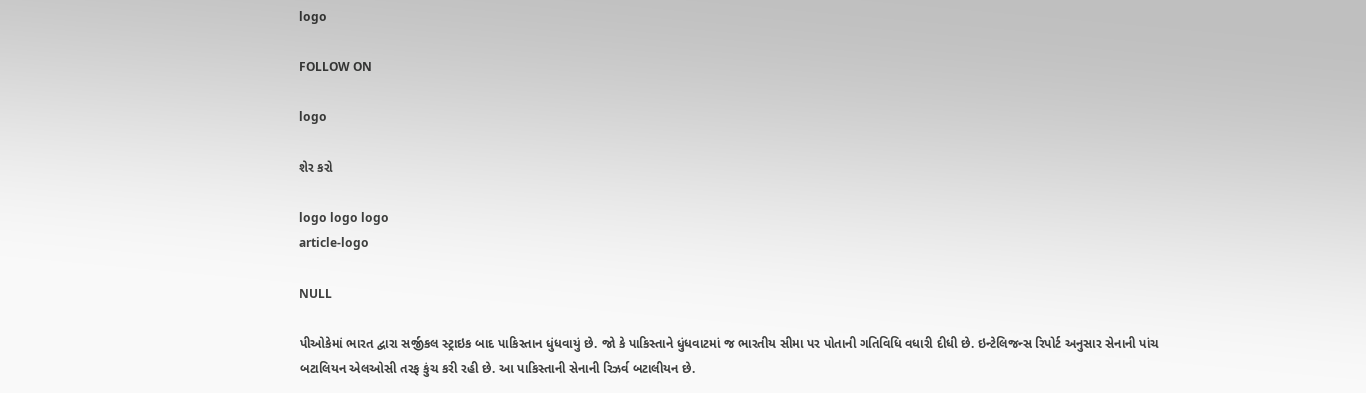logo

FOLLOW ON

logo

શેર કરો

logo logo logo
article-logo

NULL

પીઓકેમાં ભારત દ્વારા સર્જીકલ સ્ટ્રાઇક બાદ પાકિસ્તાન ધુંધવાયું છે. જો કે પાકિસ્તાને ધુંધવાટમાં જ ભારતીય સીમા પર પોતાની ગતિવિધિ વધારી દીધી છે. ઇન્ટેલિજન્સ રિપોર્ટ અનુસાર સેનાની પાંચ બટાલિયન એલઓસી તરફ કુંચ કરી રહી છે. આ પાકિસ્તાની સેનાની રિઝર્વ બટાલીયન છે.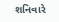શનિવારે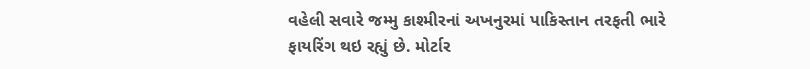વહેલી સવારે જમ્મુ કાશ્મીરનાં અખનુરમાં પાકિસ્તાન તરફતી ભારે ફાયરિંગ થઇ રહ્યું છે. મોર્ટાર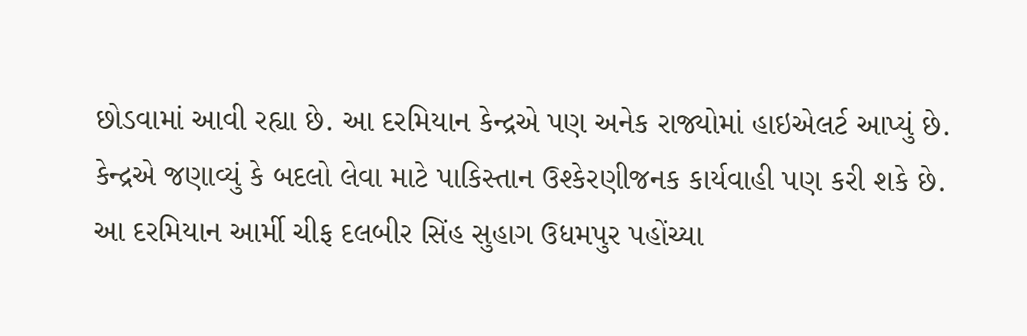છોડવામાં આવી રહ્યા છે. આ દરમિયાન કેન્દ્રએ પણ અનેક રાજ્યોમાં હાઇએલર્ટ આપ્યું છે. કેન્દ્રએ જણાવ્યું કે બદલો લેવા માટે પાકિસ્તાન ઉશ્કેરણીજનક કાર્યવાહી પણ કરી શકે છે. આ દરમિયાન આર્મી ચીફ દલબીર સિંહ સુહાગ ઉધમપુર પહોંચ્યા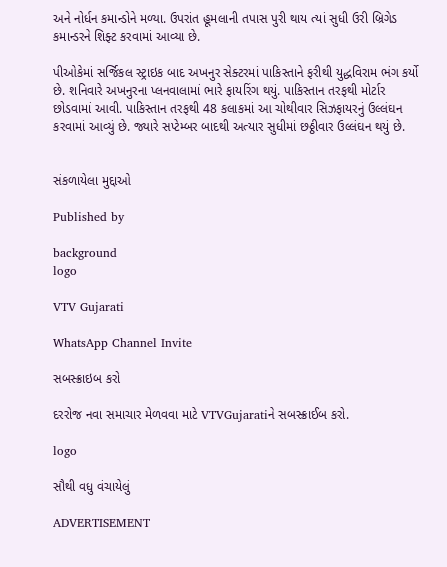અને નોર્ધન કમાન્ડોને મળ્યા. ઉપરાંત હૂમલાની તપાસ પુરી થાય ત્યાં સુધી ઉરી બ્રિગેડ કમાન્ડરને શિફ્ટ કરવામાં આવ્યા છે.

પીઓકેમાં સર્જિકલ સ્ટ્રાઇક બાદ અખનુર સેક્ટરમાં પાકિસ્તાને ફરીથી યુદ્ધવિરામ ભંગ કર્યો છે. શનિવારે અખનુરના પ્લનવાલામાં ભારે ફાયરિંગ થયું. પાકિસ્તાન તરફથી મોર્ટાર છોડવામાં આવી. પાકિસ્તાન તરફથી 48 કલાકમાં આ ચોથીવાર સિઝફાયરનું ઉલ્લંઘન કરવામાં આવ્યું છે. જ્યારે સપ્ટેમ્બર બાદથી અત્યાર સુધીમાં છઠ્ઠીવાર ઉલ્લંઘન થયું છે.


સંકળાયેલા મુદ્દાઓ

Published by

background
logo

VTV Gujarati

WhatsApp Channel Invite

સબસ્ક્રાઇબ કરો

દરરોજ નવા સમાચાર મેળવવા માટે VTVGujaratiને સબસ્ક્રાઈબ કરો.

logo

સૌથી વધુ વંચાયેલું

ADVERTISEMENT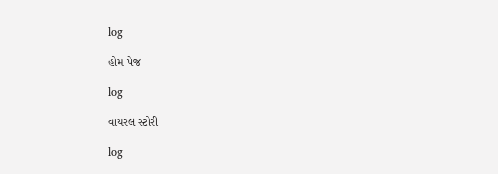log

હોમ પેજ

log

વાયરલ સ્ટોરી

log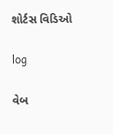શોર્ટસ વિડિઓ

log

વેબ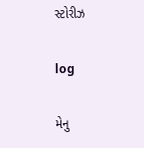સ્ટોરીઝ

log

મેનુ